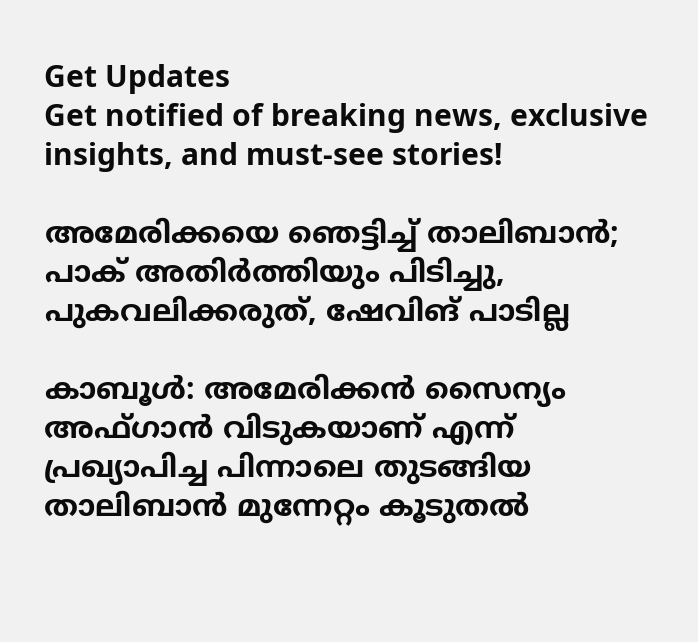Get Updates
Get notified of breaking news, exclusive insights, and must-see stories!

അമേരിക്കയെ ഞെട്ടിച്ച് താലിബാന്‍; പാക് അതിര്‍ത്തിയും പിടിച്ചു, പുകവലിക്കരുത്, ഷേവിങ് പാടില്ല

കാബൂള്‍: അമേരിക്കന്‍ സൈന്യം അഫ്ഗാന്‍ വിടുകയാണ് എന്ന് പ്രഖ്യാപിച്ച പിന്നാലെ തുടങ്ങിയ താലിബാന്‍ മുന്നേറ്റം കൂടുതല്‍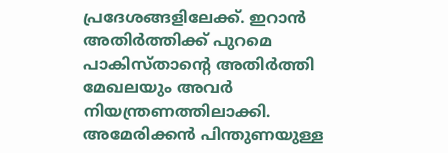പ്രദേശങ്ങളിലേക്ക്. ഇറാന്‍ അതിര്‍ത്തിക്ക് പുറമെ പാകിസ്താന്റെ അതിര്‍ത്തി മേഖലയും അവര്‍ നിയന്ത്രണത്തിലാക്കി. അമേരിക്കന്‍ പിന്തുണയുള്ള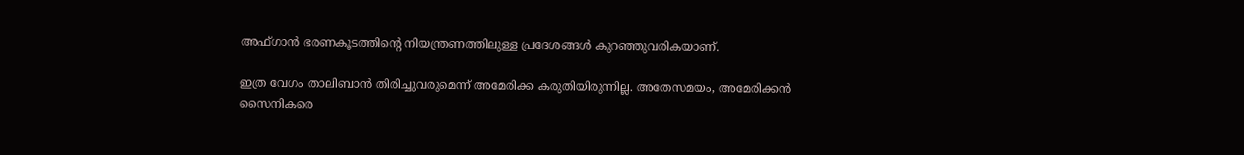അഫ്ഗാന്‍ ഭരണകൂടത്തിന്റെ നിയന്ത്രണത്തിലുള്ള പ്രദേശങ്ങള്‍ കുറഞ്ഞുവരികയാണ്.

ഇത്ര വേഗം താലിബാന്‍ തിരിച്ചുവരുമെന്ന് അമേരിക്ക കരുതിയിരുന്നില്ല. അതേസമയം, അമേരിക്കന്‍ സൈനികരെ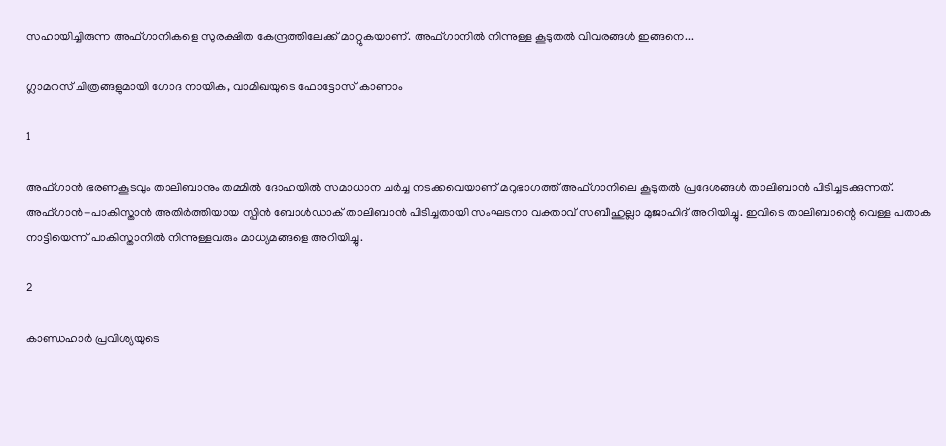സഹായിച്ചിരുന്ന അഫ്ഗാനികളെ സുരക്ഷിത കേന്ദ്രത്തിലേക്ക് മാറ്റുകയാണ്. അഫ്ഗാനില്‍ നിന്നുള്ള കൂടുതല്‍ വിവരങ്ങള്‍ ഇങ്ങനെ...

ഗ്ലാമറസ് ചിത്രങ്ങളുമായി ഗോദ നായിക, വാമിഖയുടെ ഫോട്ടോസ് കാണാം

1

അഫ്ഗാന്‍ ഭരണകൂടവും താലിബാനും തമ്മില്‍ ദോഹയില്‍ സമാധാന ചര്‍ച്ച നടക്കവെയാണ് മറുഭാഗത്ത് അഫ്ഗാനിലെ കൂടുതല്‍ പ്രദേശങ്ങള്‍ താലിബാന്‍ പിടിച്ചടക്കുന്നത്. അഫ്ഗാന്‍-പാകിസ്താന്‍ അതിര്‍ത്തിയായ സ്പിന്‍ ബോള്‍ഡാക് താലിബാന്‍ പിടിച്ചതായി സംഘടനാ വക്താവ് സബീഹുല്ലാ മുജാഹിദ് അറിയിച്ചു. ഇവിടെ താലിബാന്റെ വെള്ള പതാക നാട്ടിയെന്ന് പാകിസ്താനില്‍ നിന്നുള്ളവരും മാധ്യമങ്ങളെ അറിയിച്ചു.

2

കാണ്ഡഹാര്‍ പ്രവിശ്യയുടെ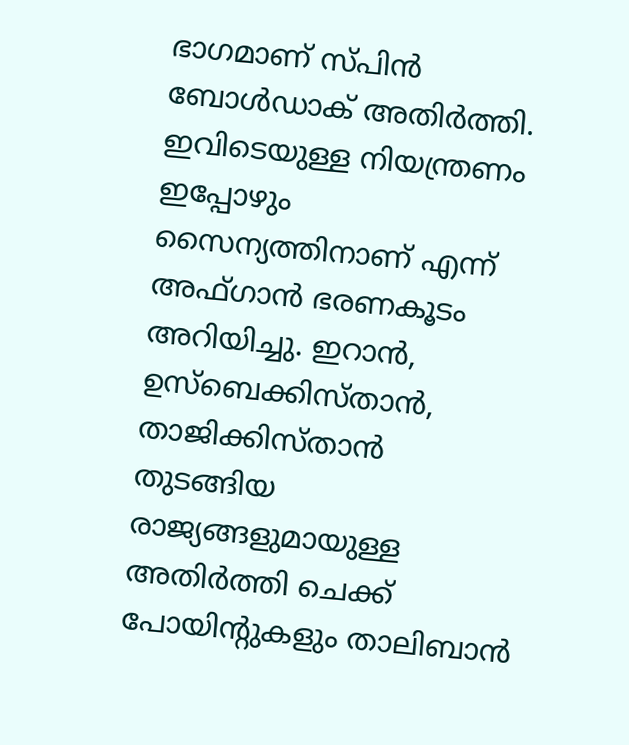ഭാഗമാണ് സ്പിന്‍ ബോള്‍ഡാക് അതിര്‍ത്തി. ഇവിടെയുള്ള നിയന്ത്രണം ഇപ്പോഴും സൈന്യത്തിനാണ് എന്ന് അഫ്ഗാന്‍ ഭരണകൂടം അറിയിച്ചു. ഇറാന്‍, ഉസ്‌ബെക്കിസ്താന്‍, താജിക്കിസ്താന്‍ തുടങ്ങിയ രാജ്യങ്ങളുമായുള്ള അതിര്‍ത്തി ചെക്ക് പോയിന്റുകളും താലിബാന്‍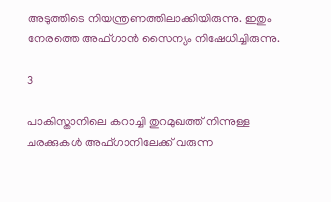അടുത്തിടെ നിയന്ത്രണത്തിലാക്കിയിരുന്നു. ഇതും നേരത്തെ അഫ്ഗാന്‍ സൈന്യം നിഷേധിച്ചിരുന്നു.

3

പാകിസ്താനിലെ കറാച്ചി തുറമുഖത്ത് നിന്നുള്ള ചരക്കുകള്‍ അഫ്ഗാനിലേക്ക് വരുന്ന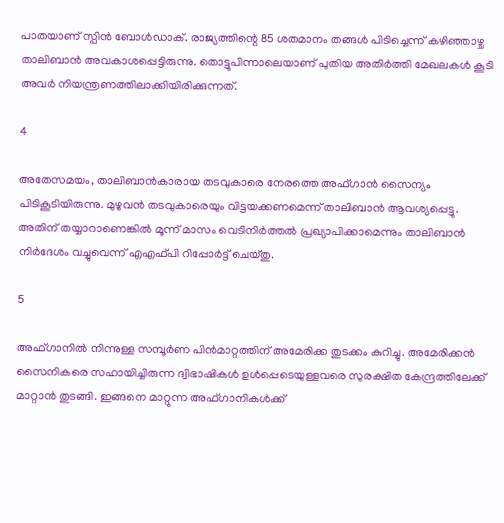പാതയാണ് സ്പിന്‍ ബോള്‍ഡാക്. രാജ്യത്തിന്റെ 85 ശതമാനം തങ്ങള്‍ പിടിച്ചെന്ന് കഴിഞ്ഞാഴ്ച താലിബാന്‍ അവകാശപ്പെട്ടിരുന്നു. തൊട്ടുപിന്നാലെയാണ് പുതിയ അതിര്‍ത്തി മേഖലകള്‍ കൂടി അവര്‍ നിയന്ത്രണത്തിലാക്കിയിരിക്കുന്നത്.

4

അതേസമയം, താലിബാന്‍കാരായ തടവുകാരെ നേരത്തെ അഫ്ഗാന്‍ സൈന്യം പിടികൂടിയിരുന്നു. മുഴുവന്‍ തടവുകാരെയും വിട്ടയക്കണമെന്ന് താലിബാന്‍ ആവശ്യപ്പെട്ടു. അതിന് തയ്യാറാണെങ്കില്‍ മൂന്ന് മാസം വെടിനിര്‍ത്തല്‍ പ്രഖ്യാപിക്കാമെന്നും താലിബാന്‍ നിര്‍ദേശം വച്ചുവെന്ന് എഎഫ്പി റിപ്പോര്‍ട്ട് ചെയ്തു.

5

അഫ്ഗാനില്‍ നിന്നുള്ള സമ്പൂര്‍ണ പിന്‍മാറ്റത്തിന് അമേരിക്ക തുടക്കം കുറിച്ചു. അമേരിക്കന്‍ സൈനികരെ സഹായിച്ചിരുന്ന ദ്വിഭാഷികള്‍ ഉള്‍പ്പെടെയുള്ളവരെ സുരക്ഷിത കേന്ദ്രത്തിലേക്ക് മാറ്റാന്‍ തുടങ്ങി. ഇങ്ങനെ മാറ്റുന്ന അഫ്ഗാനികള്‍ക്ക്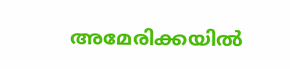അമേരിക്കയില്‍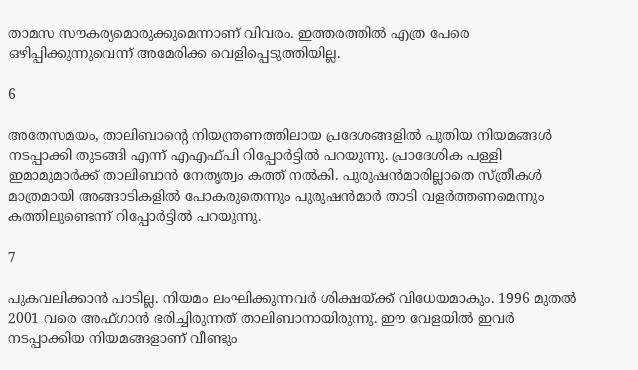താമസ സൗകര്യമൊരുക്കുമെന്നാണ് വിവരം. ഇത്തരത്തില്‍ എത്ര പേരെ ഒഴിപ്പിക്കുന്നുവെന്ന് അമേരിക്ക വെളിപ്പെടുത്തിയില്ല.

6

അതേസമയം, താലിബാന്റെ നിയന്ത്രണത്തിലായ പ്രദേശങ്ങളില്‍ പുതിയ നിയമങ്ങള്‍ നടപ്പാക്കി തുടങ്ങി എന്ന് എഎഫ്പി റിപ്പോര്‍ട്ടില്‍ പറയുന്നു. പ്രാദേശിക പള്ളി ഇമാമുമാര്‍ക്ക് താലിബാന്‍ നേതൃത്വം കത്ത് നല്‍കി. പുരുഷന്‍മാരില്ലാതെ സ്ത്രീകള്‍ മാത്രമായി അങ്ങാടികളില്‍ പോകരുതെന്നും പുരുഷന്‍മാര്‍ താടി വളര്‍ത്തണമെന്നും കത്തിലുണ്ടെന്ന് റിപ്പോര്‍ട്ടില്‍ പറയുന്നു.

7

പുകവലിക്കാന്‍ പാടില്ല. നിയമം ലംഘിക്കുന്നവര്‍ ശിക്ഷയ്ക്ക് വിധേയമാകും. 1996 മുതല്‍ 2001 വരെ അഫ്ഗാന്‍ ഭരിച്ചിരുന്നത് താലിബാനായിരുന്നു. ഈ വേളയില്‍ ഇവര്‍ നടപ്പാക്കിയ നിയമങ്ങളാണ് വീണ്ടും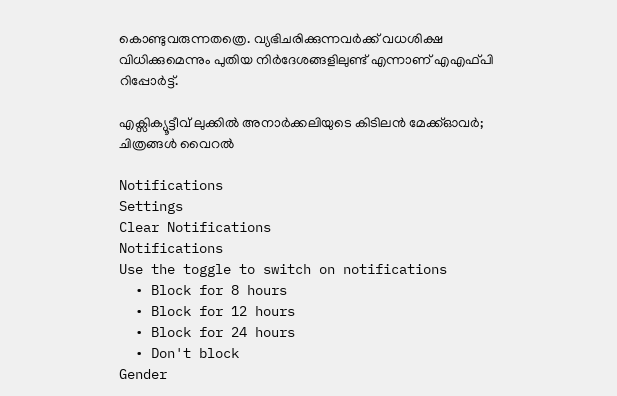കൊണ്ടുവരുന്നതത്രെ. വ്യഭിചരിക്കുന്നവര്‍ക്ക് വധശിക്ഷ വിധിക്കുമെന്നും പുതിയ നിര്‍ദേശങ്ങളിലുണ്ട് എന്നാണ് എഎഫ്പി റിപ്പോര്‍ട്ട്.

എക്സിക്യൂട്ടീവ് ലുക്കിൽ അനാർക്കലിയുടെ കിടിലൻ മേക്ക്ഓവർ; ചിത്രങ്ങൾ വൈറൽ

Notifications
Settings
Clear Notifications
Notifications
Use the toggle to switch on notifications
  • Block for 8 hours
  • Block for 12 hours
  • Block for 24 hours
  • Don't block
Gender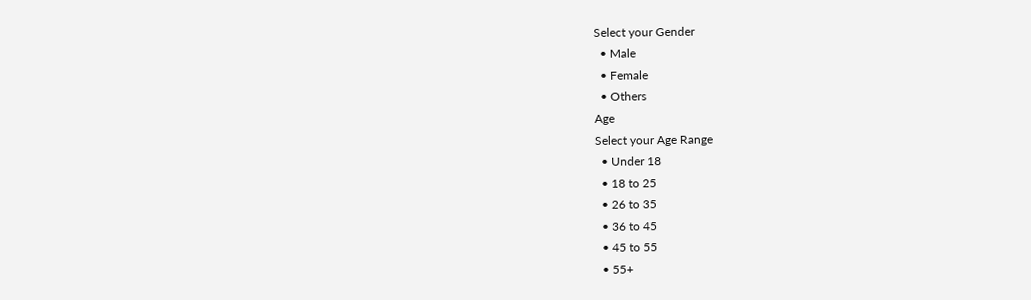Select your Gender
  • Male
  • Female
  • Others
Age
Select your Age Range
  • Under 18
  • 18 to 25
  • 26 to 35
  • 36 to 45
  • 45 to 55
  • 55+